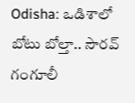Odisha: ఒడిశాలో బోటు బోల్తా.. సౌరవ్ గంగూలీ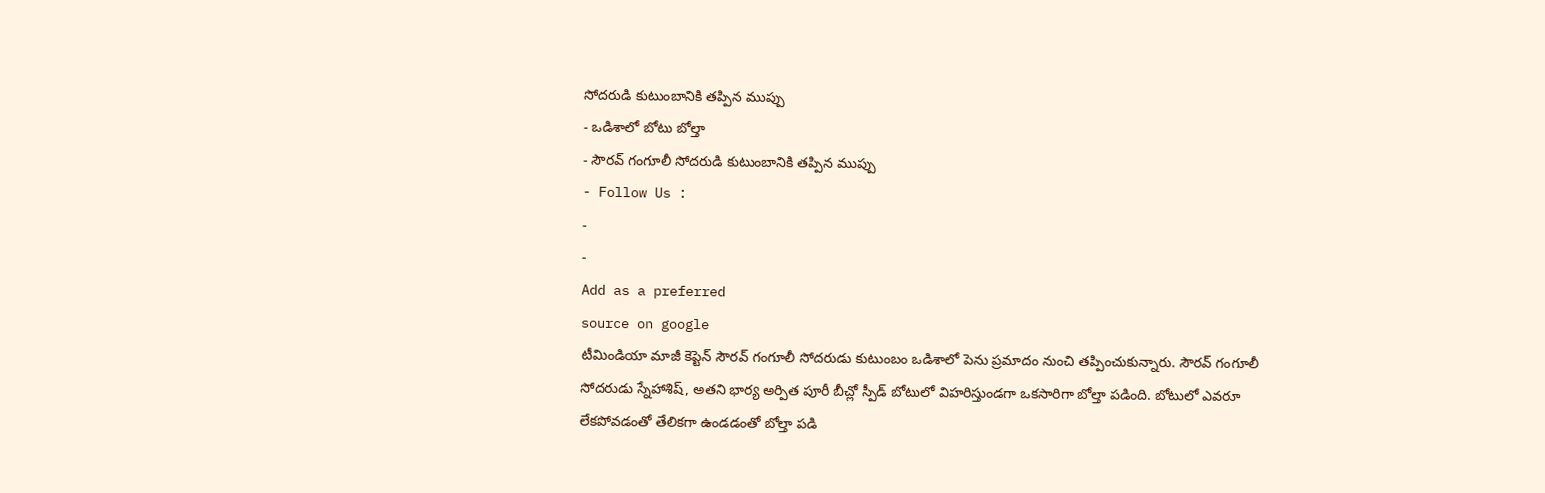సోదరుడి కుటుంబానికి తప్పిన ముప్పు
- ఒడిశాలో బోటు బోల్తా
- సౌరవ్ గంగూలీ సోదరుడి కుటుంబానికి తప్పిన ముప్పు
- Follow Us :
-
-
Add as a preferred
source on google
టీమిండియా మాజీ కెప్టెన్ సౌరవ్ గంగూలీ సోదరుడు కుటుంబం ఒడిశాలో పెను ప్రమాదం నుంచి తప్పించుకున్నారు. సౌరవ్ గంగూలీ సోదరుడు స్నేహాశిష్, అతని భార్య అర్పిత పూరీ బీచ్లో స్పీడ్ బోటులో విహరిస్తుండగా ఒకసారిగా బోల్తా పడింది. బోటులో ఎవరూ లేకపోవడంతో తేలికగా ఉండడంతో బోల్తా పడి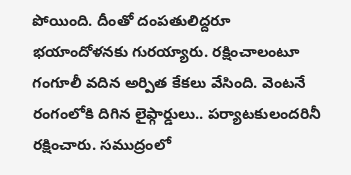పోయింది. దీంతో దంపతులిద్దరూ భయాందోళనకు గురయ్యారు. రక్షించాలంటూ గంగూలీ వదిన అర్పిత కేకలు వేసింది. వెంటనే రంగంలోకి దిగిన లైఫ్గార్డులు.. పర్యాటకులందరినీ రక్షించారు. సముద్రంలో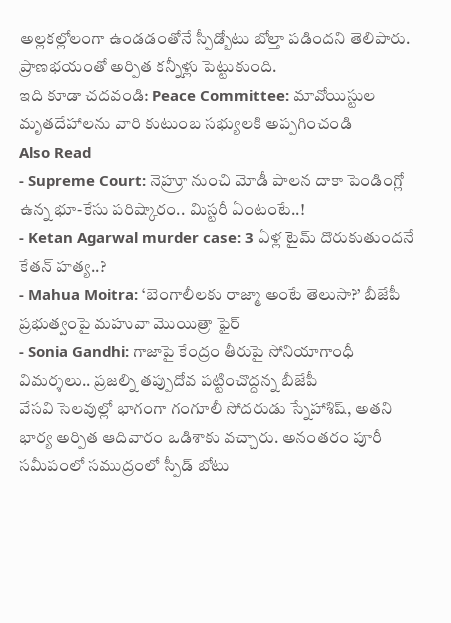అల్లకల్లోలంగా ఉండడంతోనే స్పీడ్బోటు బోల్తా పడిందని తెలిపారు. ప్రాణభయంతో అర్పిత కన్నీళ్లు పెట్టుకుంది.
ఇది కూడా చదవండి: Peace Committee: మావోయిస్టుల మృతదేహాలను వారి కుటుంబ సభ్యులకి అప్పగించండి
Also Read
- Supreme Court: నెహ్రూ నుంచి మోడీ పాలన దాకా పెండింగ్లో ఉన్న భూ-కేసు పరిష్కారం.. మిస్టరీ ఏంటంటే..!
- Ketan Agarwal murder case: 3 ఏళ్ల టైమ్ దొరుకుతుందనే కేతన్ హత్య..?
- Mahua Moitra: ‘బెంగాలీలకు రాజ్మా అంటే తెలుసా?’ బీజేపీ ప్రభుత్వంపై మహువా మొయిత్రా ఫైర్
- Sonia Gandhi: గాజాపై కేంద్రం తీరుపై సోనియాగాంధీ విమర్శలు.. ప్రజల్ని తప్పుదోవ పట్టించొద్దన్న బీజేపీ
వేసవి సెలవుల్లో భాగంగా గంగూలీ సోదరుడు స్నేహాశిష్, అతని భార్య అర్పిత ఆదివారం ఒడిశాకు వచ్చారు. అనంతరం పూరీ సమీపంలో సముద్రంలో స్పీడ్ బోటు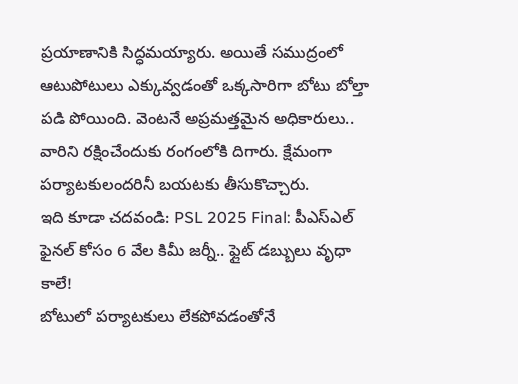ప్రయాణానికి సిద్ధమయ్యారు. అయితే సముద్రంలో ఆటుపోటులు ఎక్కువ్వడంతో ఒక్కసారిగా బోటు బోల్తా పడి పోయింది. వెంటనే అప్రమత్తమైన అధికారులు.. వారిని రక్షించేందుకు రంగంలోకి దిగారు. క్షేమంగా పర్యాటకులందరినీ బయటకు తీసుకొచ్చారు.
ఇది కూడా చదవండి: PSL 2025 Final: పీఎస్ఎల్ ఫైనల్ కోసం 6 వేల కిమీ జర్నీ.. ఫ్లైట్ డబ్బులు వృధా కాలే!
బోటులో పర్యాటకులు లేకపోవడంతోనే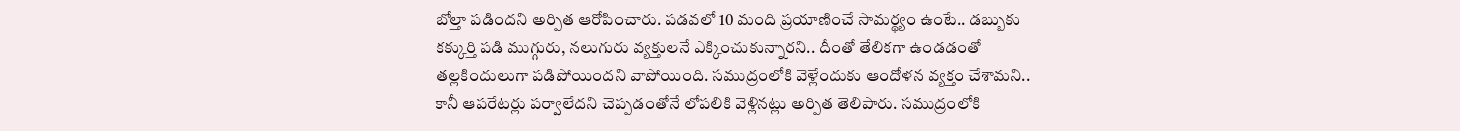బోల్తా పడిందని అర్పిత ఆరోపించారు. పడవలో 10 మంది ప్రయాణించే సామర్థ్యం ఉంటే.. డబ్బుకు కక్కుర్తి పడి ముగ్గురు, నలుగురు వ్యక్తులనే ఎక్కించుకున్నారని.. దీంతో తేలికగా ఉండడంతో తల్లకిందులుగా పడిపోయిందని వాపోయింది. సముద్రంలోకి వెళ్లేందుకు ఆందోళన వ్యక్తం చేశామని.. కానీ ఆపరేటర్లు పర్వాలేదని చెప్పడంతోనే లోపలికి వెళ్లినట్లు అర్పిత తెలిపారు. సముద్రంలోకి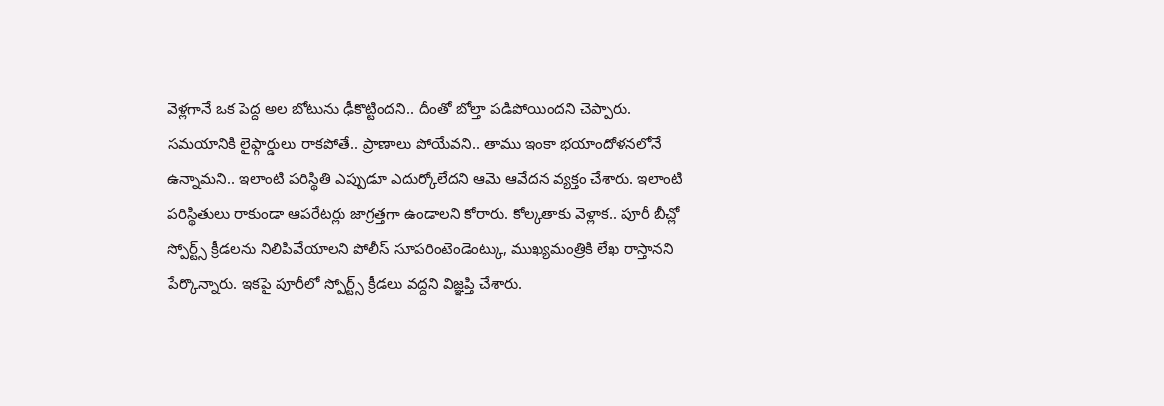వెళ్లగానే ఒక పెద్ద అల బోటును ఢీకొట్టిందని.. దీంతో బోల్తా పడిపోయిందని చెప్పారు. సమయానికి లైఫ్గార్డులు రాకపోతే.. ప్రాణాలు పోయేవని.. తాము ఇంకా భయాందోళనలోనే ఉన్నామని.. ఇలాంటి పరిస్థితి ఎప్పుడూ ఎదుర్కోలేదని ఆమె ఆవేదన వ్యక్తం చేశారు. ఇలాంటి పరిస్థితులు రాకుండా ఆపరేటర్లు జాగ్రత్తగా ఉండాలని కోరారు. కోల్కతాకు వెళ్లాక.. పూరీ బీచ్లో స్పోర్ట్స్ క్రీడలను నిలిపివేయాలని పోలీస్ సూపరింటెండెంట్కు, ముఖ్యమంత్రికి లేఖ రాస్తానని పేర్కొన్నారు. ఇకపై పూరీలో స్పోర్ట్స్ క్రీడలు వద్దని విజ్ఞప్తి చేశారు.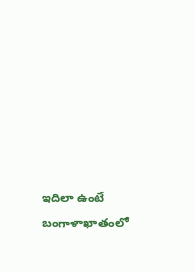ఇదిలా ఉంటే బంగాళాఖాతంలో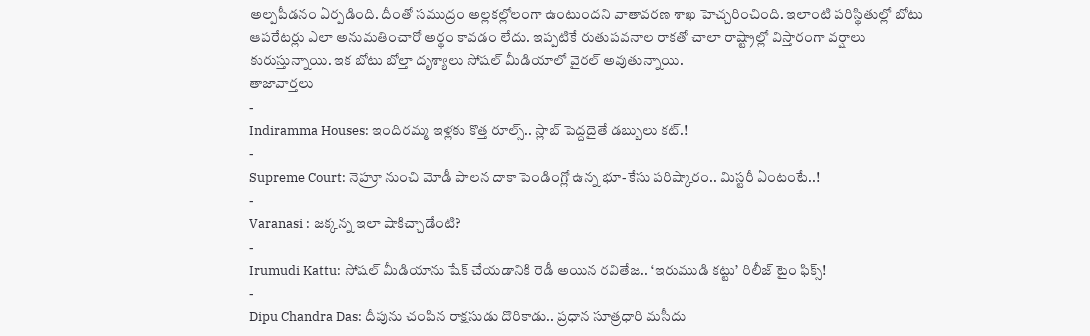అల్పపీడనం ఏర్పడింది. దీంతో సముద్రం అల్లకల్లోలంగా ఉంటుందని వాతావరణ శాఖ హెచ్చరించింది. ఇలాంటి పరిస్థితుల్లో బోటు ఆపరేటర్లు ఎలా అనుమతించారో అర్థం కావడం లేదు. ఇప్పటికే రుతుపవనాల రాకతో చాలా రాష్ట్రాల్లో విస్తారంగా వర్షాలు కురుస్తున్నాయి. ఇక బోటు బోల్తా దృశ్యాలు సోషల్ మీడియాలో వైరల్ అవుతున్నాయి.
తాజావార్తలు
-
Indiramma Houses: ఇందిరమ్మ ఇళ్లకు కొత్త రూల్స్.. స్లాబ్ పెద్దదైతే డబ్బులు కట్.!
-
Supreme Court: నెహ్రూ నుంచి మోడీ పాలన దాకా పెండింగ్లో ఉన్న భూ-కేసు పరిష్కారం.. మిస్టరీ ఏంటంటే..!
-
Varanasi : జక్కన్న ఇలా షాకిచ్చాడేంటి?
-
Irumudi Kattu: సోషల్ మీడియాను షేక్ చేయడానికి రెడీ అయిన రవితేజ.. ‘ఇరుముడి కట్టు’ రిలీజ్ టైం ఫిక్స్!
-
Dipu Chandra Das: దీపును చంపిన రాక్షసుడు దొరికాడు.. ప్రధాన సూత్రధారి మసీదు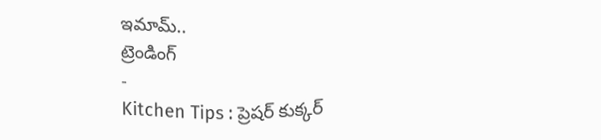ఇమామ్..
ట్రెండింగ్
-
Kitchen Tips : ప్రెషర్ కుక్కర్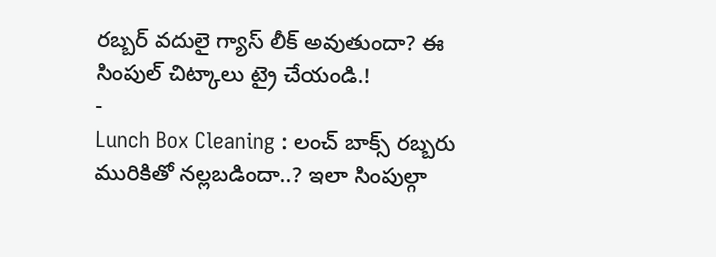రబ్బర్ వదులై గ్యాస్ లీక్ అవుతుందా? ఈ సింపుల్ చిట్కాలు ట్రై చేయండి.!
-
Lunch Box Cleaning : లంచ్ బాక్స్ రబ్బరు మురికితో నల్లబడిందా..? ఇలా సింపుల్గా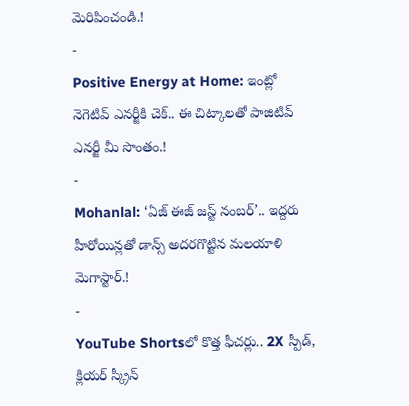మెరిపించండి.!
-
Positive Energy at Home: ఇంట్లో నెగెటివ్ ఎనర్జీకి చెక్.. ఈ చిట్కాలతో పాజిటివ్ ఎనర్జీ మీ సొంతం.!
-
Mohanlal: ‘ఏజ్ ఈజ్ జస్ట్ నంబర్’.. ఇద్దరు హీరోయిన్లతో డాన్స్ అదరగొట్టిన మలయాళి మెగాస్టార్.!
-
YouTube Shortsలో కొత్త ఫీచర్లు.. 2X స్పీడ్, క్లియర్ స్క్రీన్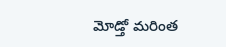మోడ్తో మరింత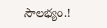సౌలభ్యం.!